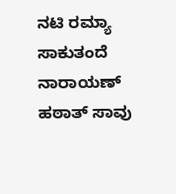ನಟಿ ರಮ್ಯಾ ಸಾಕುತಂದೆ ನಾರಾಯಣ್ ಹಠಾತ್ ಸಾವು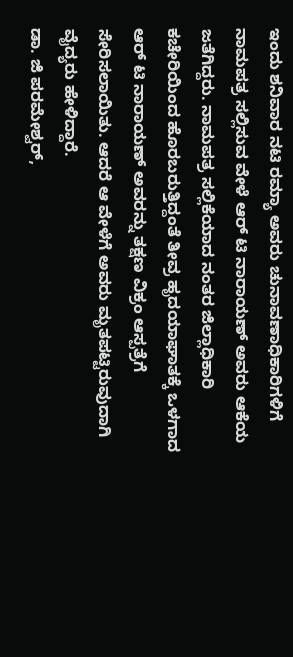ಇಂದು ಶನಿವಾರ ನಟಿ ರಮ್ಯಾ ಅವರು ಚುನಾವಣಾಧಿಕಾರಿಗಳಿಗೆ ನಾಮಪತ್ರ ಸಲ್ಲಿಸುವ ವೇಳೆ ಆರ್ ಟಿ ನಾರಾಯಣ್ ಅವರು ಆಕೆಯ ಜತೆಗಿದ್ದರು. ನಾಮಪತ್ರ ಸಲ್ಲಿಕೆಯಾದ ನಂತರ ಜಿಲ್ಲಾಧಿಕಾರಿ ಕಚೇರಿಯಿಂದ ಹೊರಬರುತ್ತಿದ್ದಂತೆ ತೀವ್ರ ಹೃದಯಾಘಾತಕ್ಕೆ ಒಳಗಾದ ಆರ್ ಟಿ ನಾರಾಯಣ್ ಅವರನ್ನು ತಕ್ಷಣ ವಿಕ್ರಂ ಆಸ್ಪತ್ರೆಗೆ ಸೇರಿಸಲಾಯಿತು. ಆದರೆ ಆ ವೇಳೆಗೆ ಅವರು ಮೃತಪಟ್ಟಿರುವುದಾಗಿ ವೈದ್ಯರು ಹೇಳಿದ್ದಾರೆ.
ಡಾ. ಜಿ ಪರಮೇಶ್ವರ್,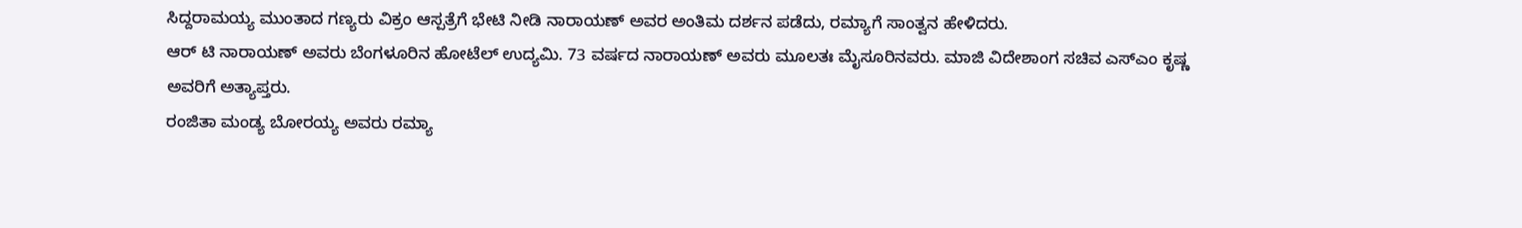ಸಿದ್ದರಾಮಯ್ಯ ಮುಂತಾದ ಗಣ್ಯರು ವಿಕ್ರಂ ಆಸ್ಪತ್ರೆಗೆ ಭೇಟಿ ನೀಡಿ ನಾರಾಯಣ್ ಅವರ ಅಂತಿಮ ದರ್ಶನ ಪಡೆದು, ರಮ್ಯಾಗೆ ಸಾಂತ್ವನ ಹೇಳಿದರು.
ಆರ್ ಟಿ ನಾರಾಯಣ್ ಅವರು ಬೆಂಗಳೂರಿನ ಹೋಟೆಲ್ ಉದ್ಯಮಿ. 73 ವರ್ಷದ ನಾರಾಯಣ್ ಅವರು ಮೂಲತಃ ಮೈಸೂರಿನವರು. ಮಾಜಿ ವಿದೇಶಾಂಗ ಸಚಿವ ಎಸ್ಎಂ ಕೃಷ್ಣ ಅವರಿಗೆ ಅತ್ಯಾಪ್ತರು.
ರಂಜಿತಾ ಮಂಡ್ಯ ಬೋರಯ್ಯ ಅವರು ರಮ್ಯಾ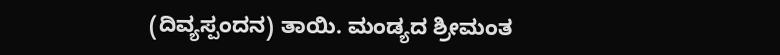(ದಿವ್ಯಸ್ಪಂದನ) ತಾಯಿ. ಮಂಡ್ಯದ ಶ್ರೀಮಂತ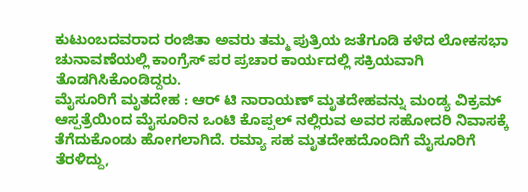ಕುಟುಂಬದವರಾದ ರಂಜಿತಾ ಅವರು ತಮ್ಮ ಪುತ್ರಿಯ ಜತೆಗೂಡಿ ಕಳೆದ ಲೋಕಸಭಾ ಚುನಾವಣೆಯಲ್ಲಿ ಕಾಂಗ್ರೆಸ್ ಪರ ಪ್ರಚಾರ ಕಾರ್ಯದಲ್ಲಿ ಸಕ್ರಿಯವಾಗಿ ತೊಡಗಿಸಿಕೊಂಡಿದ್ದರು.
ಮೈಸೂರಿಗೆ ಮೃತದೇಹ : ಆರ್ ಟಿ ನಾರಾಯಣ್ ಮೃತದೇಹವನ್ನು ಮಂಡ್ಯ ವಿಕ್ರಮ್ ಆಸ್ಪತ್ರೆಯಿಂದ ಮೈಸೂರಿನ ಒಂಟಿ ಕೊಪ್ಪಲ್ ನಲ್ಲಿರುವ ಅವರ ಸಹೋದರಿ ನಿವಾಸಕ್ಕೆ ತೆಗೆದುಕೊಂಡು ಹೋಗಲಾಗಿದೆ. ರಮ್ಯಾ ಸಹ ಮೃತದೇಹದೊಂದಿಗೆ ಮೈಸೂರಿಗೆ ತೆರಳಿದ್ದು,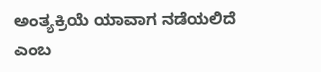ಅಂತ್ಯಕ್ರಿಯೆ ಯಾವಾಗ ನಡೆಯಲಿದೆ ಎಂಬ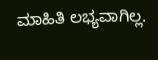ಮಾಹಿತಿ ಲಭ್ಯವಾಗಿಲ್ಲ.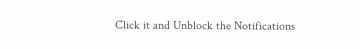Click it and Unblock the Notifications